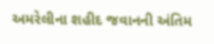અમરેલીના શહીદ જવાનની અંતિમ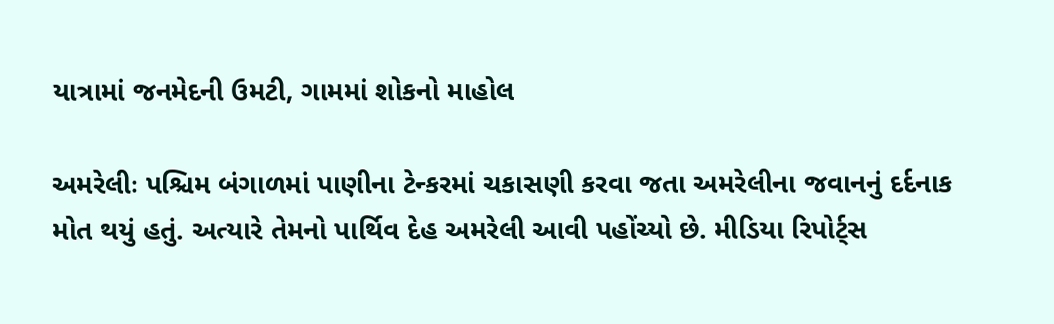યાત્રામાં જનમેદની ઉમટી, ગામમાં શોકનો માહોલ

અમરેલીઃ પશ્ચિમ બંગાળમાં પાણીના ટેન્કરમાં ચકાસણી કરવા જતા અમરેલીના જવાનનું દર્દનાક મોત થયું હતું. અત્યારે તેમનો પાર્થિવ દેહ અમરેલી આવી પહોંચ્યો છે. મીડિયા રિપોર્ટ્સ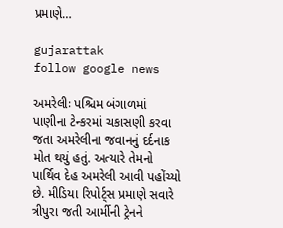પ્રમાણે…

gujarattak
follow google news

અમરેલીઃ પશ્ચિમ બંગાળમાં પાણીના ટેન્કરમાં ચકાસણી કરવા જતા અમરેલીના જવાનનું દર્દનાક મોત થયું હતું. અત્યારે તેમનો પાર્થિવ દેહ અમરેલી આવી પહોંચ્યો છે. મીડિયા રિપોર્ટ્સ પ્રમાણે સવારે ત્રીપુરા જતી આર્મીની ટ્રેનને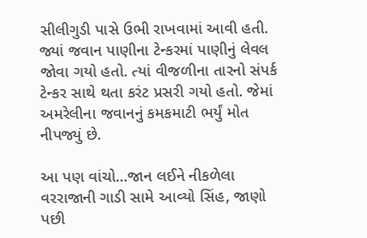સીલીગુડી પાસે ઉભી રાખવામાં આવી હતી. જ્યાં જવાન પાણીના ટેન્કરમાં પાણીનું લેવલ જોવા ગયો હતો. ત્યાં વીજળીના તારનો સંપર્ક ટેન્કર સાથે થતા કરંટ પ્રસરી ગયો હતો. જેમાં અમરેલીના જવાનનું કમકમાટી ભર્યું મોત નીપજ્યું છે.

આ પણ વાંચો…જાન લઈને નીકળેલા વરરાજાની ગાડી સામે આવ્યો સિંહ, જાણો પછી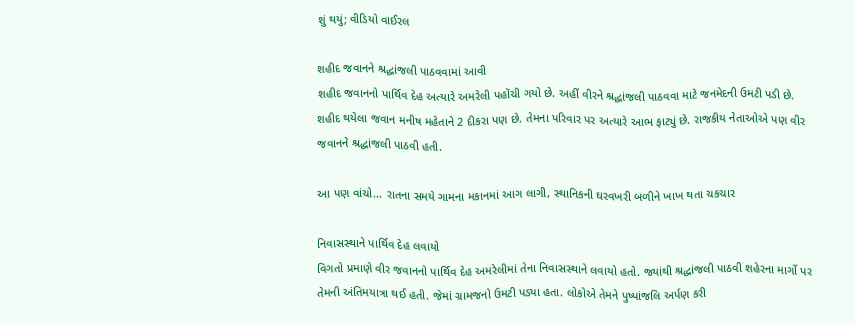શું થયું; વીડિયો વાઈરલ

શહીદ જવાનને શ્રદ્ધાંજલી પાઠવવામાં આવી
શહીદ જવાનનો પાર્થિવ દેહ અત્યારે અમરેલી પહોંચી ગયો છે. અહીં વીરને શ્રદ્ધાંજલી પાઠવવા માટે જનમેદની ઉમટી પડી છે. શહીદ થયેલા જવાન મનીષ મહેતાને 2 દીકરા પણ છે. તેમના પરિવાર પર અત્યારે આભ ફાટ્યું છે. રાજકીય નેતાઓએ પણ વીર જવાનને શ્રદ્ધાંજલી પાઠવી હતી.

આ પણ વાંચો… રાતના સમયે ગામના મકાનમાં આગ લાગી, સ્થાનિકની ઘરવખરી બળીને ખાખ થતા ચકચાર

નિવાસસ્થાને પાર્થિવ દેહ લવાયો
વિગતો પ્રમાણે વીર જવાનનો પાર્થિવ દેહ અમરેલીમાં તેના નિવાસસ્થાને લવાયો હતો. જ્યાંથી શ્રદ્ધાંજલી પાઠવી શહેરના માર્ગો પર તેમની અંતિમયાત્રા થઈ હતી. જેમાં ગ્રામજનો ઉમટી પડ્યા હતા. લોકોએ તેમને પુષ્પાંજલિ અર્પણ કરી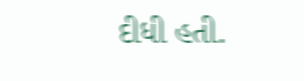દીધી હતી.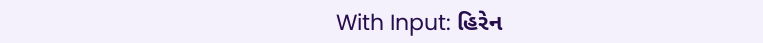With Input: હિરેન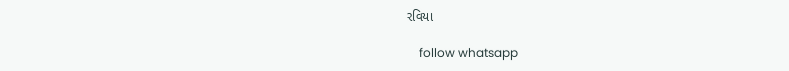રવિયા

    follow whatsapp